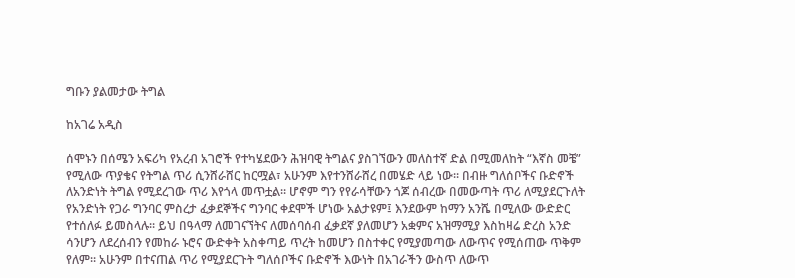ግቡን ያልመታው ትግል

ከአገሬ አዲስ

ሰሞኑን በሰሜን አፍሪካ የአረብ አገሮች የተካሄደውን ሕዝባዊ ትግልና ያስገኘውን መለስተኛ ድል በሚመለከት “እኛስ መቼ” የሚለው ጥያቄና የትግል ጥሪ ሲንሸራሸር ከርሟል፣ አሁንም እየተንሸራሸረ በመሄድ ላይ ነው። በብዙ ግለሰቦችና ቡድኖች ለአንድነት ትግል የሚደረገው ጥሪ እየጎላ መጥቷል። ሆኖም ግን የየራሳቸውን ጎጆ ሰብረው በመውጣት ጥሪ ለሚያደርጉለት የአንድነት የጋራ ግንባር ምስረታ ፈቃደኞችና ግንባር ቀደሞች ሆነው አልታዩም፤ እንደውም ከማን አንሼ በሚለው ውድድር የተሰለፉ ይመስላሉ። ይህ በዓላማ ለመገናኘትና ለመሰባሰብ ፈቃደኛ ያለመሆን አቋምና አዝማሚያ እስከዛሬ ድረስ አንድ ሳንሆን ለደረሰብን የመከራ ኑሮና ውድቀት አስቀጣይ ጥረት ከመሆን በስተቀር የሚያመጣው ለውጥና የሚሰጠው ጥቅም የለም። አሁንም በተናጠል ጥሪ የሚያደርጉት ግለሰቦችና ቡድኖች እውነት በአገራችን ውስጥ ለውጥ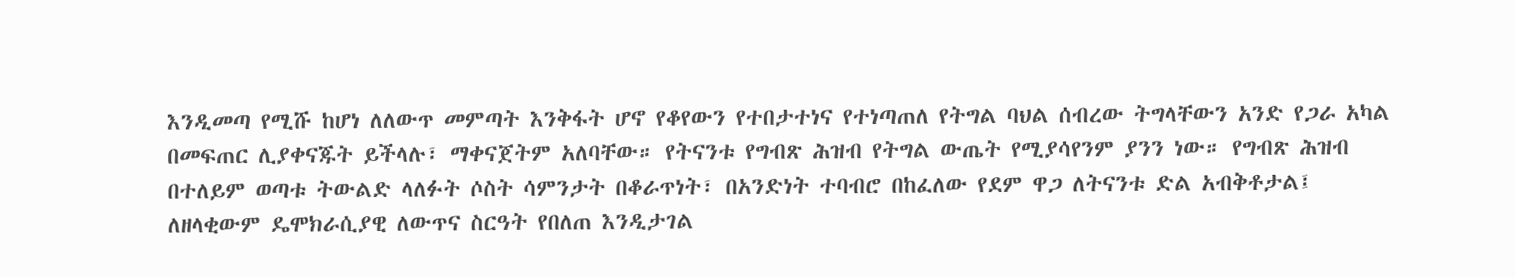እንዲመጣ የሚሹ ከሆነ ለለውጥ መምጣት እንቅፋት ሆኖ የቆየውን የተበታተነና የተነጣጠለ የትግል ባህል ሰብረው ትግላቸውን አንድ የጋራ አካል በመፍጠር ሊያቀናጁት ይችላሉ፣ ማቀናጀትም አለባቸው። የትናንቱ የግብጽ ሕዝብ የትግል ውጤት የሚያሳየንም ያንን ነው። የግብጽ ሕዝብ በተለይም ወጣቱ ትውልድ ላለፉት ሶስት ሳምንታት በቆራጥነት፣ በአንድነት ተባብሮ በከፈለው የደም ዋጋ ለትናንቱ ድል አብቅቶታል፤ ለዘላቂውም ዴሞክራሲያዊ ለውጥና ስርዓት የበለጠ እንዲታገል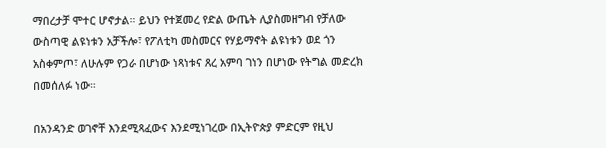ማበረታቻ ሞተር ሆኖታል። ይህን የተጀመረ የድል ውጤት ሊያስመዘግብ የቻለው ውስጣዊ ልዩነቱን አቻችሎ፣ የፖለቲካ መስመርና የሃይማኖት ልዩነቱን ወደ ጎን አስቀምጦ፣ ለሁሉም የጋራ በሆነው ነጻነቱና ጸረ አምባ ገነን በሆነው የትግል መድረክ በመሰለፉ ነው።

በአንዳንድ ወገኖቸ እንደሚጻፈውና እንደሚነገረው በኢትዮጵያ ምድርም የዚህ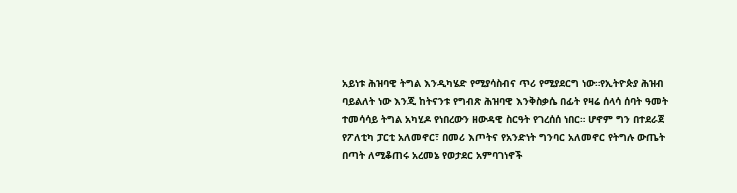አይነቱ ሕዝባዊ ትግል እንዲካሄድ የሚያሳስብና ጥሪ የሚያደርግ ነው።የኢትዮጵያ ሕዝብ ባይልለት ነው እንጂ ከትናንቱ የግብጽ ሕዝባዊ እንቅስቃሴ በፊት የዛሬ ሰላሳ ሰባት ዓመት ተመሳሳይ ትግል አካሂዶ የነበረውን ዘውዳዊ ስርዓት የገረሰሰ ነበር። ሆኖም ግን በተደራጀ የፖለቲካ ፓርቲ አለመኖር፣ በመሪ እጦትና የአንድነት ግንባር አለመኖር የትግሉ ውጤት በጣት ለሚቆጠሩ አረመኔ የወታደር አምባገነኖች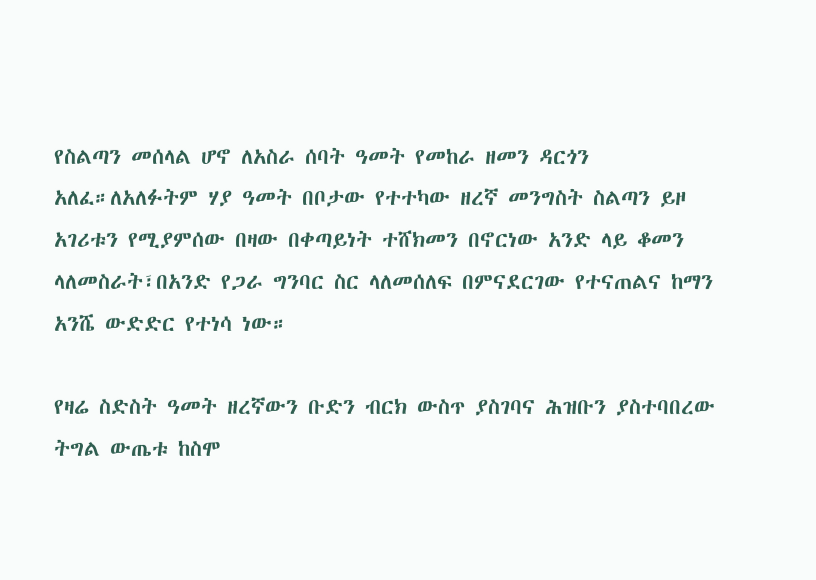የስልጣን መሰላል ሆኖ ለአስራ ሰባት ዓመት የመከራ ዘመን ዳርጎን አለፈ።ለአለፉትም ሃያ ዓመት በቦታው የተተካው ዘረኛ መንግስት ስልጣን ይዞ አገሪቱን የሚያምሰው በዛው በቀጣይነት ተሸክመን በኖርነው አንድ ላይ ቆመን ላለመስራት፣በአንድ የጋራ ግንባር ስር ላለመሰለፍ በምናደርገው የተናጠልና ከማን አንሼ ውድድር የተነሳ ነው።

የዛሬ ስድስት ዓመት ዘረኛውን ቡድን ብርክ ውስጥ ያስገባና ሕዝቡን ያስተባበረው ትግል ውጤቱ ከስሞ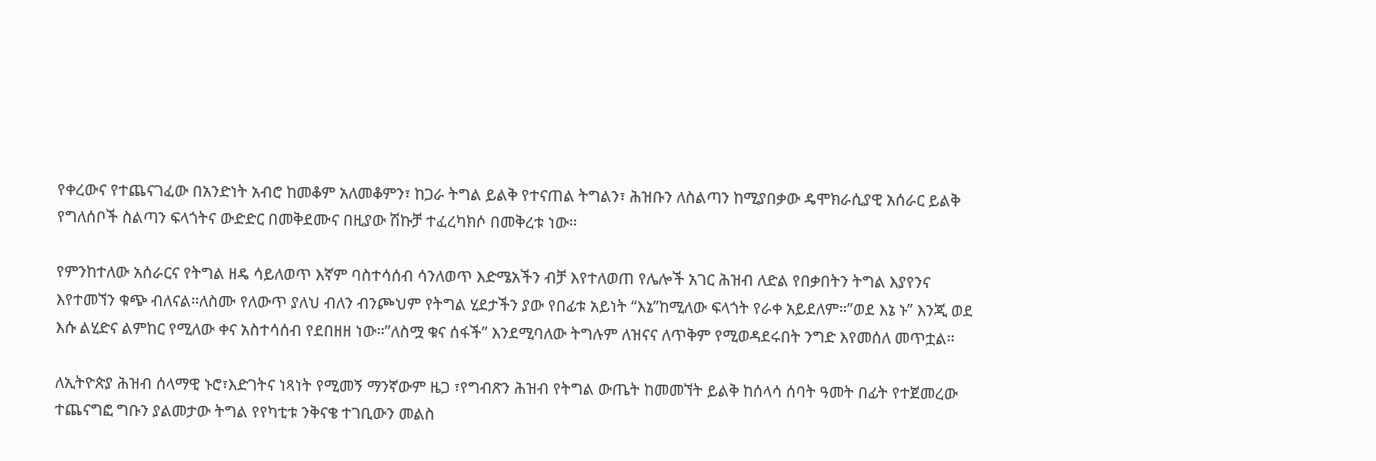የቀረውና የተጨናገፈው በአንድነት አብሮ ከመቆም አለመቆምን፣ ከጋራ ትግል ይልቅ የተናጠል ትግልን፣ ሕዝቡን ለስልጣን ከሚያበቃው ዴሞክራሲያዊ አሰራር ይልቅ የግለሰቦች ስልጣን ፍላጎትና ውድድር በመቅደሙና በዚያው ሽኩቻ ተፈረካክሶ በመቅረቱ ነው።

የምንከተለው አሰራርና የትግል ዘዴ ሳይለወጥ እኛም ባስተሳሰብ ሳንለወጥ እድሜአችን ብቻ እየተለወጠ የሌሎች አገር ሕዝብ ለድል የበቃበትን ትግል እያየንና እየተመኘን ቁጭ ብለናል።ለስሙ የለውጥ ያለህ ብለን ብንጮህም የትግል ሂደታችን ያው የበፊቱ አይነት “እኔ”ከሚለው ፍላጎት የራቀ አይደለም።”ወደ እኔ ኑ” እንጂ ወደ እሱ ልሂድና ልምከር የሚለው ቀና አስተሳሰብ የደበዘዘ ነው።”ለስሟ ቁና ሰፋች” እንደሚባለው ትግሉም ለዝናና ለጥቅም የሚወዳደሩበት ንግድ እየመሰለ መጥቷል።

ለኢትዮጵያ ሕዝብ ሰላማዊ ኑሮ፣እድገትና ነጻነት የሚመኝ ማንኛውም ዜጋ ፣የግብጽን ሕዝብ የትግል ውጤት ከመመኘት ይልቅ ከሰላሳ ሰባት ዓመት በፊት የተጀመረው ተጨናግፎ ግቡን ያልመታው ትግል የየካቲቱ ንቅናቄ ተገቢውን መልስ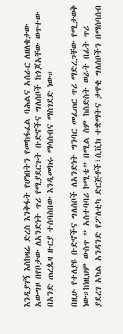እንዲያገኝ እስከዛሬ ድረስ እንቅፋት የሆነበትን የመከፋፈል ባሕልና አሰራር ለዘለቄታው አውግዞ በየቦታው ለአንድነት ጥሪ የሚያደርጉት ቡድኖችና ግለሰቦች ከጎጆአቸው ወጥተው በአንድ ጠረጴዛ ዙርያ ተሰባስበው እንዲመክሩ ማሳሰብና ማስገደድ ነው።

በዚሁ የተለያዩ ቡድኖችና ግለሰቦች ለአንድነት ግንባር መፈጠር ጥሪ ማድረጋቸው የሚታወቅ ነው።ከነዚህም ውስጥ ” አስተባባሪ ኮሚቴ” በሚል ስም ከስድስት ወራት በፊት ጥሪ ያደረገ አካል አንዳንድ የፖለቲካ ድርጅቶች፣ሲቪክ ተቋማትና ታዋቂ ግለሰቦችን በማሰባሰብ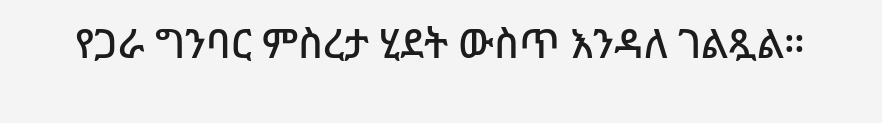የጋራ ግንባር ምስረታ ሂደት ውስጥ እንዳለ ገልጿል።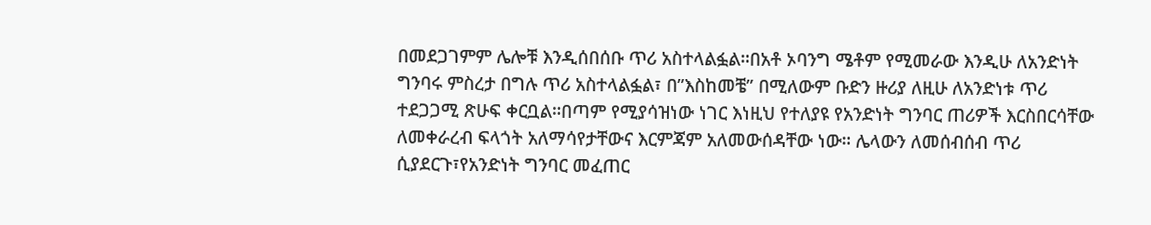በመደጋገምም ሌሎቹ እንዲሰበሰቡ ጥሪ አስተላልፏል።በአቶ ኦባንግ ሜቶም የሚመራው እንዲሁ ለአንድነት ግንባሩ ምስረታ በግሉ ጥሪ አስተላልፏል፣ በ”እስከመቼ” በሚለውም ቡድን ዙሪያ ለዚሁ ለአንድነቱ ጥሪ ተደጋጋሚ ጽሁፍ ቀርቧል።በጣም የሚያሳዝነው ነገር እነዚህ የተለያዩ የአንድነት ግንባር ጠሪዎች እርስበርሳቸው ለመቀራረብ ፍላጎት አለማሳየታቸውና እርምጃም አለመውሰዳቸው ነው። ሌላውን ለመሰብሰብ ጥሪ ሲያደርጉ፣የአንድነት ግንባር መፈጠር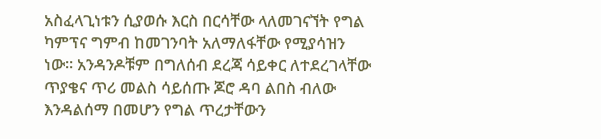አስፈላጊነቱን ሲያወሱ እርስ በርሳቸው ላለመገናኘት የግል ካምፕና ግምብ ከመገንባት አለማለፋቸው የሚያሳዝን ነው። አንዳንዶቹም በግለሰብ ደረጃ ሳይቀር ለተደረገላቸው ጥያቄና ጥሪ መልስ ሳይሰጡ ጆሮ ዳባ ልበስ ብለው እንዳልሰማ በመሆን የግል ጥረታቸውን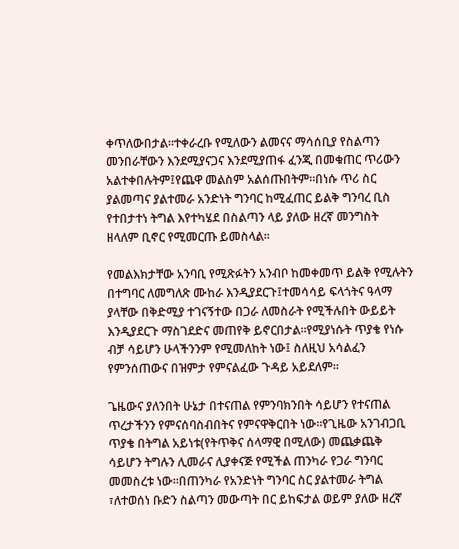ቀጥለውበታል።ተቀራረቡ የሚለውን ልመናና ማሳሰቢያ የስልጣን መንበራቸውን እንደሚያናጋና እንደሚያጠፋ ፈንጂ በመቁጠር ጥሪውን አልተቀበሉትም፤የጨዋ መልስም አልሰጡበትም።በነሱ ጥሪ ስር ያልመጣና ያልተመራ አንድነት ግንባር ከሚፈጠር ይልቅ ግንባረ ቢስ የተበታተነ ትግል እየተካሄደ በስልጣን ላይ ያለው ዘረኛ መንግስት ዘላለም ቢኖር የሚመርጡ ይመስላል።

የመልእክታቸው አንባቢ የሚጽፉትን አንብቦ ከመቀመጥ ይልቅ የሚሉትን በተግባር ለመግለጽ ሙከራ እንዲያደርጉ፤ተመሳሳይ ፍላጎትና ዓላማ ያላቸው በቅድሚያ ተገናኝተው በጋራ ለመስራት የሚችሉበት ውይይት እንዲያደርጉ ማስገደድና መጠየቅ ይኖርበታል።የሚያነሱት ጥያቄ የነሱ ብቻ ሳይሆን ሁላችንንም የሚመለከት ነው፤ ስለዚህ አሳልፈን የምንሰጠውና በዝምታ የምናልፈው ጉዳይ አይደለም።

ጌዜውና ያለንበት ሁኔታ በተናጠል የምንባክንበት ሳይሆን የተናጠል ጥረታችንን የምናሰባስብበትና የምናዋቅርበት ነው።የጊዜው አንገብጋቢ ጥያቄ በትግል አይነቱ(የትጥቅና ሰላማዊ በሚለው) መጨቃጨቅ ሳይሆን ትግሉን ሊመራና ሊያቀናጅ የሚችል ጠንካራ የጋራ ግንባር መመስረቱ ነው።በጠንካራ የአንድነት ግንባር ስር ያልተመራ ትግል ፣ለተወሰነ ቡድን ስልጣን መውጣት በር ይከፍታል ወይም ያለው ዘረኛ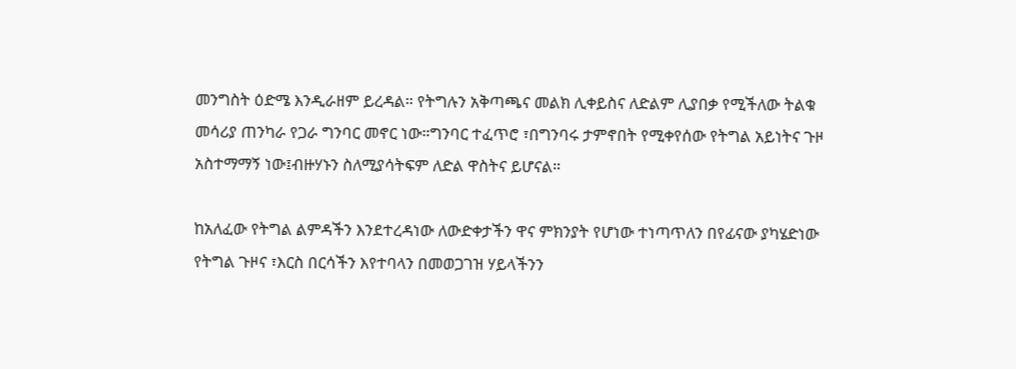መንግስት ዕድሜ እንዲራዘም ይረዳል። የትግሉን አቅጣጫና መልክ ሊቀይስና ለድልም ሊያበቃ የሚችለው ትልቁ መሳሪያ ጠንካራ የጋራ ግንባር መኖር ነው።ግንባር ተፈጥሮ ፣በግንባሩ ታምኖበት የሚቀየሰው የትግል አይነትና ጉዞ አስተማማኝ ነው፤ብዙሃኑን ስለሚያሳትፍም ለድል ዋስትና ይሆናል።

ከአለፈው የትግል ልምዳችን እንደተረዳነው ለውድቀታችን ዋና ምክንያት የሆነው ተነጣጥለን በየፊናው ያካሄድነው የትግል ጉዞና ፣እርስ በርሳችን እየተባላን በመወጋገዝ ሃይላችንን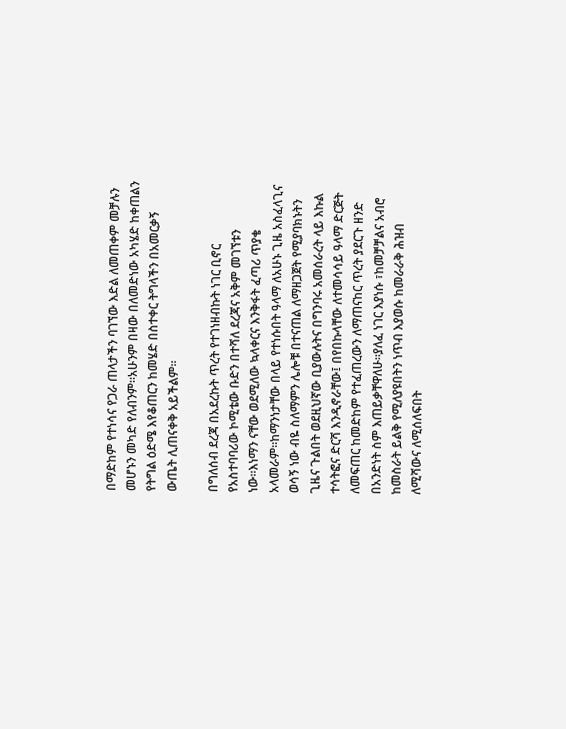በማድከም የተነሳና የጋራ ጠላታችን ባገኘው እድል ለመጠቀም መቻሉን መሆኑን መካድ የለብንም።አሁንም በዛው በለመድነው አካሄድ ከቀጠልን የትግል ዕድሜ እየቆጠርን ከመሄድ በስተቀር ትግላችን በአመርቃኝ ውጤት ሊጠናቀቅ አይችልም።

በግለሰብ ደረጃ በአደረኩት ጥረት የተገነዘብኩት ነገር ቢኖር የአስተባባሪው ኮሚቴው ቡድን በተሻለ ደረጃና አቅም መገኘቱን ነው።እነማን ናቸው ወደሚለው ኳላቀርና እንቅፋት ፈጣሪ ጥያቄ አላመራም።ከማንነታቸው በላይ የተነሱበት ዓላማ ለአሁኑ ጊዜ አስፈላጊና ወሳኝ ነው ብዬ ስለማምን ሌሎቹ በተናጠል ለማዘጋጀት የሚያባክኑትን ጊዜና ጉልበት ወደዚህኛው ቢያውሉትና በግንባሩ አመሰራረት ላይ እኩል ተሳትፎና ድርሻ እንዲኖራቸው፤ በየበኩላቸው ለተመሳሳይ ዓላማ ድርጅት ለመፍጠር ከመድከም የተፈጠረውን ለማጠናከር ጥረት ያደርጉ ዘንድ በአንድነት ስም እጠይቃቸዋለሁ።ያለፈ ነገር እያነሱ ፣ከመቻቻልና አብሮ ከመስራት ይልቅ የሚለያዩበትን ነጥብ እያወሱ ከመራራቅ ሕዝብ ለሚሻውና ለሚሰለፍበት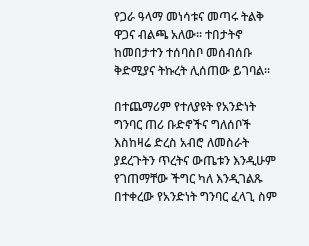የጋራ ዓላማ መነሳቱና መጣሩ ትልቅ ዋጋና ብልጫ አለው። ተበታትኖ ከመበታተን ተሰባስቦ መሰብሰቡ ቅድሚያና ትኩረት ሊሰጠው ይገባል።

በተጨማሪም የተለያዩት የአንድነት ግንባር ጠሪ ቡድኖችና ግለሰቦች እስከዛሬ ድረስ አብሮ ለመስራት ያደረጉትን ጥረትና ውጤቱን እንዲሁም የገጠማቸው ችግር ካለ እንዲገልጹ በተቀረው የአንድነት ግንባር ፈላጊ ስም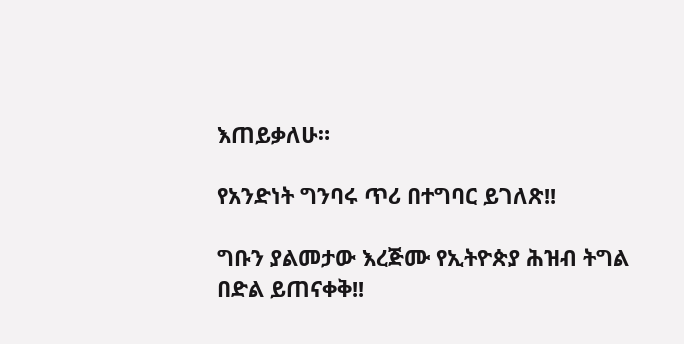እጠይቃለሁ።

የአንድነት ግንባሩ ጥሪ በተግባር ይገለጽ!!

ግቡን ያልመታው እረጅሙ የኢትዮጵያ ሕዝብ ትግል በድል ይጠናቀቅ!!